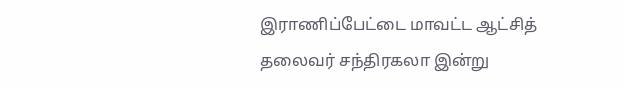இராணிப்பேட்டை மாவட்ட ஆட்சித் தலைவர் சந்திரகலா இன்று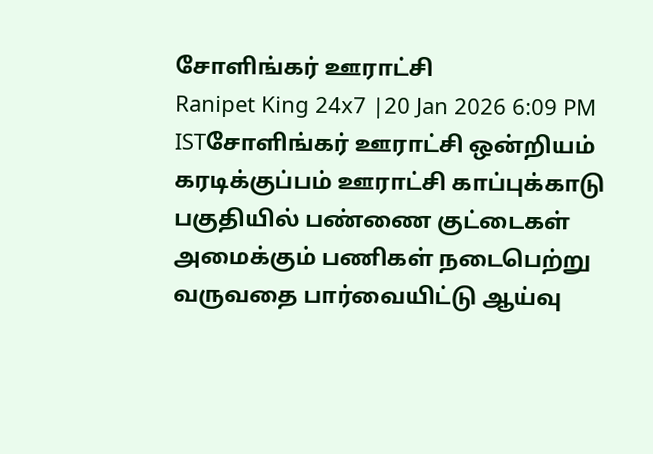சோளிங்கர் ஊராட்சி
Ranipet King 24x7 |20 Jan 2026 6:09 PM ISTசோளிங்கர் ஊராட்சி ஒன்றியம் கரடிக்குப்பம் ஊராட்சி காப்புக்காடு பகுதியில் பண்ணை குட்டைகள் அமைக்கும் பணிகள் நடைபெற்று வருவதை பார்வையிட்டு ஆய்வு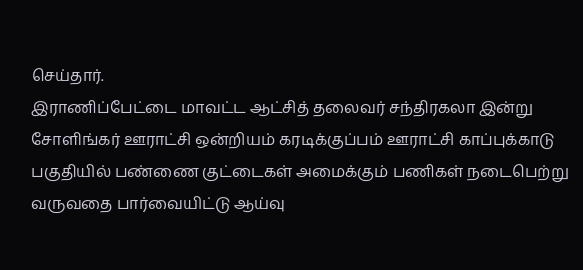செய்தார்.
இராணிப்பேட்டை மாவட்ட ஆட்சித் தலைவர் சந்திரகலா இன்று சோளிங்கர் ஊராட்சி ஒன்றியம் கரடிக்குப்பம் ஊராட்சி காப்புக்காடு பகுதியில் பண்ணை குட்டைகள் அமைக்கும் பணிகள் நடைபெற்று வருவதை பார்வையிட்டு ஆய்வு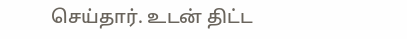செய்தார். உடன் திட்ட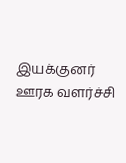இயக்குனர் ஊரக வளர்ச்சி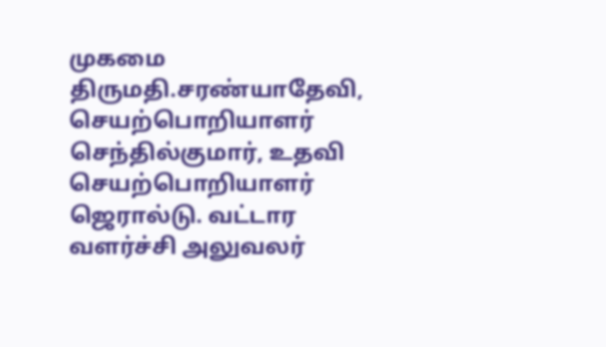முகமை திருமதி.சரண்யாதேவி, செயற்பொறியாளர் செந்தில்குமார், உதவி செயற்பொறியாளர் ஜெரால்டு. வட்டார வளர்ச்சி அலுவலர்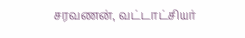சரவணன், வட்டாட்சியர்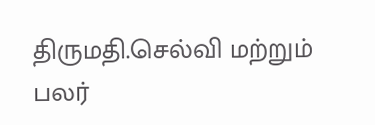திருமதி.செல்வி மற்றும் பலர்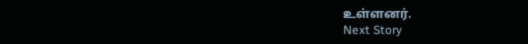உள்ளனர்.
Next Story